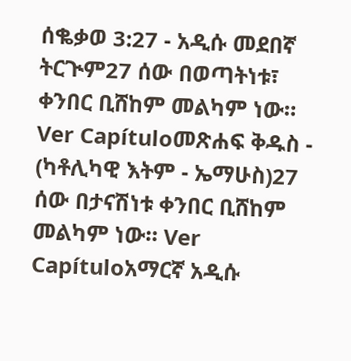ሰቈቃወ 3:27 - አዲሱ መደበኛ ትርጒም27 ሰው በወጣትነቱ፣ ቀንበር ቢሸከም መልካም ነው። Ver Capítuloመጽሐፍ ቅዱስ - (ካቶሊካዊ እትም - ኤማሁስ)27 ሰው በታናሽነቱ ቀንበር ቢሸከም መልካም ነው። Ver Capítuloአማርኛ አዲሱ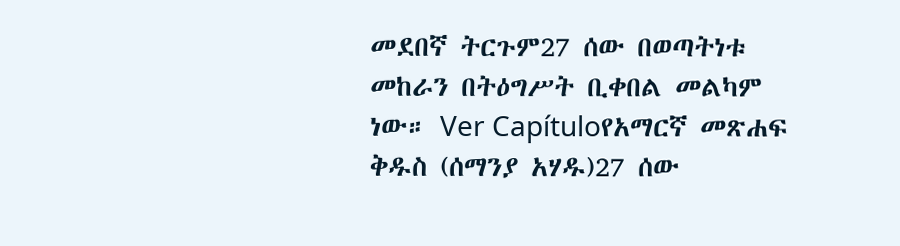መደበኛ ትርጉም27 ሰው በወጣትነቱ መከራን በትዕግሥት ቢቀበል መልካም ነው። Ver Capítuloየአማርኛ መጽሐፍ ቅዱስ (ሰማንያ አሃዱ)27 ሰው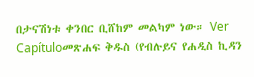በታናሽነቱ ቀንበር ቢሸከም መልካም ነው። Ver Capítuloመጽሐፍ ቅዱስ (የብሉይና የሐዲስ ኪዳን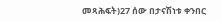መጻሕፍት)27 ሰው በታናሽነቱ ቀንበር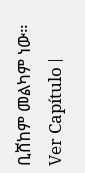ቢሸከም መልካም ነው። Ver Capítulo |